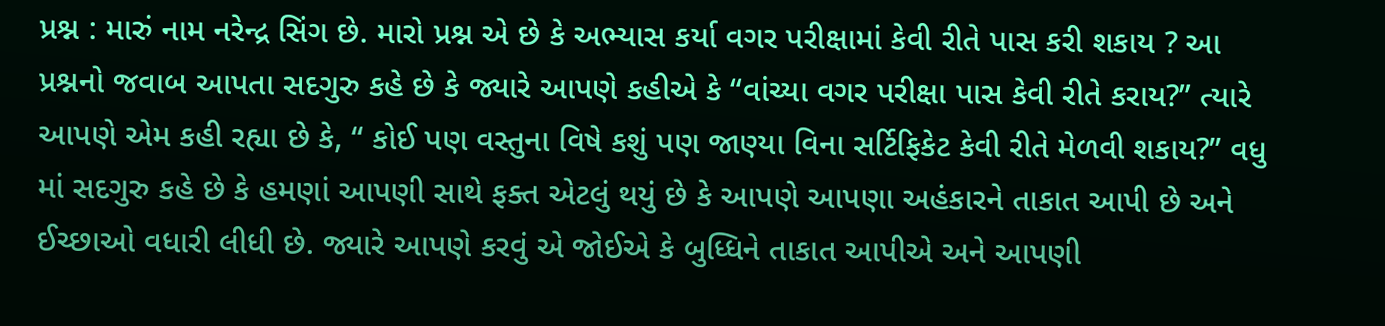પ્રશ્ન : મારું નામ નરેન્દ્ર સિંગ છે. મારો પ્રશ્ન એ છે કે અભ્યાસ કર્યા વગર પરીક્ષામાં કેવી રીતે પાસ કરી શકાય ? આ પ્રશ્નનો જવાબ આપતા સદગુરુ કહે છે કે જ્યારે આપણે કહીએ કે “વાંચ્યા વગર પરીક્ષા પાસ કેવી રીતે કરાય?” ત્યારે આપણે એમ કહી રહ્યા છે કે, “ કોઈ પણ વસ્તુના વિષે કશું પણ જાણ્યા વિના સર્ટિફિકેટ કેવી રીતે મેળવી શકાય?” વધુ માં સદગુરુ કહે છે કે હમણાં આપણી સાથે ફક્ત એટલું થયું છે કે આપણે આપણા અહંકારને તાકાત આપી છે અને ઈચ્છાઓ વધારી લીધી છે. જ્યારે આપણે કરવું એ જોઈએ કે બુધ્ધિને તાકાત આપીએ અને આપણી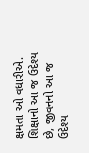ક્ષમતા ઓ વધારીએ. શિક્ષાનો આ જ ઉદેશ્ય છે, જીવનનો આ જ ઉદેશ્ય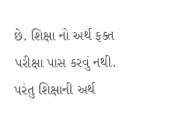છે. શિક્ષા નો અર્થ ફક્ત પરીક્ષા પાસ કરવું નથી. પરંતુ શિક્ષાની અર્થ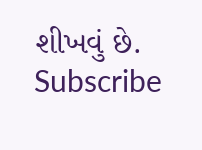શીખવું છે.
Subscribe